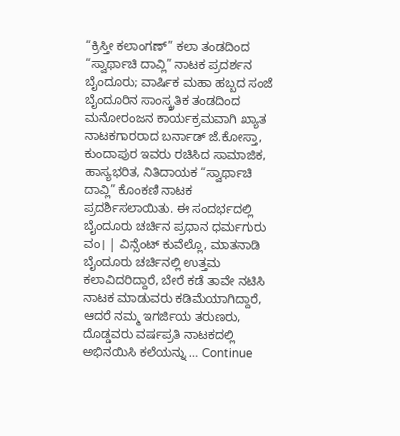“ಕ್ರಿಸ್ತೀ ಕಲಾಂಗಣ್” ಕಲಾ ತಂಡದಿಂದ “ಸ್ವಾರ್ಥಾಚಿ ದಾವ್ಲಿ” ನಾಟಕ ಪ್ರದರ್ಶನ
ಬೈಂದೂರು; ವಾರ್ಷಿಕ ಮಹಾ ಹಬ್ಬದ ಸಂಜೆ ಬೈಂದೂರಿನ ಸಾಂಸ್ಕ್ರತಿಕ ತಂಡದಿಂದ ಮನೋರಂಜನ ಕಾರ್ಯಕ್ರಮವಾಗಿ ಖ್ಯಾತ ನಾಟಕಗಾರರಾದ ಬರ್ನಾಡ್ ಜೆ.ಕೋಸ್ತಾ, ಕುಂದಾಪುರ ಇವರು ರಚಿಸಿದ ಸಾಮಾಜಿಕ, ಹಾಸ್ಯಭರಿತ, ನಿತಿದಾಯಕ “ಸ್ವಾರ್ಥಾಚಿ ದಾವ್ಲಿ” ಕೊಂಕಣಿ ನಾಟಕ ಪ್ರದರ್ಶಿಸಲಾಯಿತು. ಈ ಸಂದರ್ಭದಲ್ಲಿ ಬೈಂದೂರು ಚರ್ಚಿನ ಪ್ರಧಾನ ಧರ್ಮಗುರು ವಂ। | ವಿನ್ಸೆಂಟ್ ಕುವೆಲ್ಲೊ, ಮಾತನಾಡಿ ಬೈಂದೂರು ಚರ್ಚಿನಲ್ಲಿ ಉತ್ತಮ ಕಲಾವಿದರಿದ್ದಾರೆ, ಬೇರೆ ಕಡೆ ತಾವೇ ನಟಿಸಿ ನಾಟಕ ಮಾಡುವರು ಕಡಿಮೆಯಾಗಿದ್ದಾರೆ, ಆದರೆ ನಮ್ಮ ಇಗರ್ಜಿಯ ತರುಣರು, ದೊಡ್ಡವರು ವರ್ಷಪ್ರತಿ ನಾಟಕದಲ್ಲಿ ಅಭಿನಯಿಸಿ ಕಲೆಯನ್ನು … Continue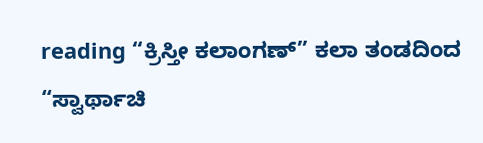reading “ಕ್ರಿಸ್ತೀ ಕಲಾಂಗಣ್” ಕಲಾ ತಂಡದಿಂದ “ಸ್ವಾರ್ಥಾಚಿ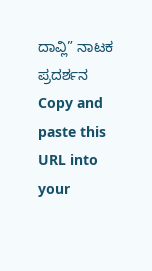ದಾವ್ಲಿ” ನಾಟಕ ಪ್ರದರ್ಶನ
Copy and paste this URL into your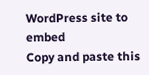WordPress site to embed
Copy and paste this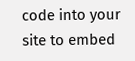code into your site to embed